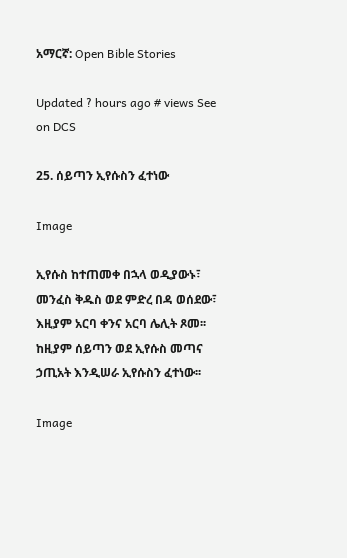አማርኛ: Open Bible Stories

Updated ? hours ago # views See on DCS

25. ሰይጣን ኢየሱስን ፈተነው

Image

ኢየሱስ ከተጠመቀ በኋላ ወዲያውኑ፣ መንፈስ ቅዱስ ወደ ምድረ በዳ ወሰደው፣ እዚያም አርባ ቀንና አርባ ሌሊት ጾመ፡፡ ከዚያም ሰይጣን ወደ ኢየሱስ መጣና ኃጢአት እንዲሠራ ኢየሱስን ፈተነው፡፡

Image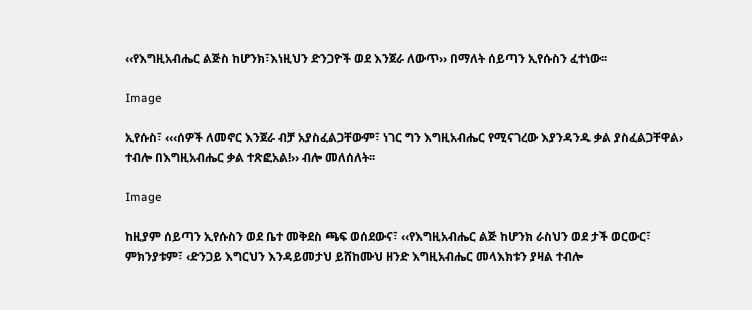‹‹የእግዚአብሔር ልጅስ ከሆንክ፣እነዚህን ድንጋዮች ወደ እንጀራ ለውጥ›› በማለት ሰይጣን ኢየሱስን ፈተነው፡፡

Image

ኢየሱስ፣ ‹‹‹ሰዎች ለመኖር እንጀራ ብቻ አያስፈልጋቸውም፣ ነገር ግን እግዚአብሔር የሚናገረው እያንዳንዱ ቃል ያስፈልጋቸዋል› ተብሎ በእግዚአብሔር ቃል ተጽፎአል!›› ብሎ መለሰለት፡፡

Image

ከዚያም ሰይጣን ኢየሱስን ወደ ቤተ መቅደስ ጫፍ ወሰደውና፣ ‹‹የእግዚአብሔር ልጅ ከሆንክ ራስህን ወደ ታች ወርውር፣ ምክንያቱም፣ ‹ድንጋይ እግርህን እንዳይመታህ ይሸከሙህ ዘንድ እግዚአብሔር መላእክቱን ያዛል ተብሎ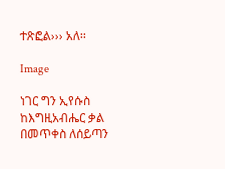ተጽፎል››› አለ፡፡

Image

ነገር ግን ኢየሱስ ከእግዚአብሔር ቃል በመጥቀስ ለሰይጣን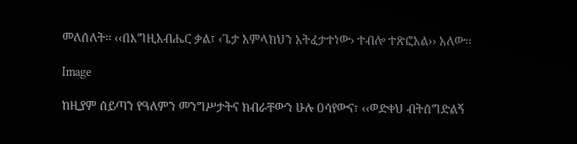መለሰለት፡፡ ‹‹በእግዚአብሔር ቃል፣ ‹ጌታ አምላክህን አትፈታተነው› ተብሎ ተጽፎአል›› አለው፡፡

Image

ከዚያም ሰይጣን የዓለምን መንግሥታትና ክብራቸውን ሁሉ ዐሳየውና፣ ‹‹ወድቀህ ብትሰግድልኝ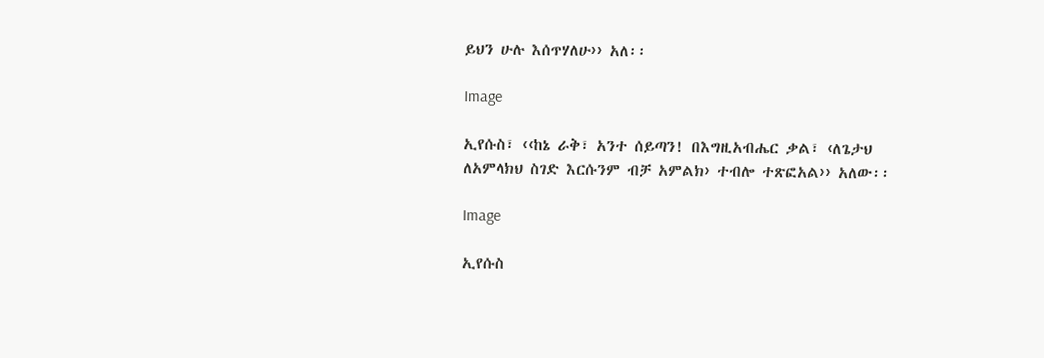ይህን ሁሉ እሰጥሃለሁ›› አለ፡፡

Image

ኢየሱስ፣ ‹‹ከኔ ራቅ፣ አንተ ሰይጣን! በእግዚአብሔር ቃል፣ ‹ለጌታህ ለአምላክህ ስገድ እርሱንም ብቻ አምልክ› ተብሎ ተጽፎአል›› አለው፡፡

Image

ኢየሱስ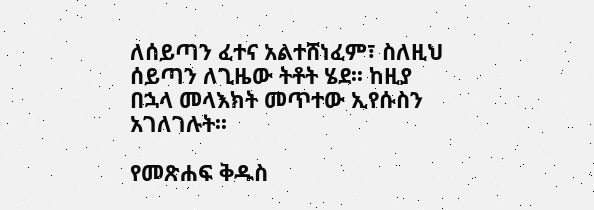ለሰይጣን ፈተና አልተሸነፈም፣ ስለዚህ ሰይጣን ለጊዜው ትቶት ሄደ፡፡ ከዚያ በኋላ መላእክት መጥተው ኢየሱስን አገለገሉት፡፡

የመጽሐፍ ቅዱስ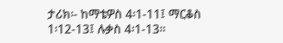ታሪክ፡- ከማቴዎስ 4፡1-11፤ ማርቆስ 1፡12-13፤ ሉቃስ 4፡1-13፡፡